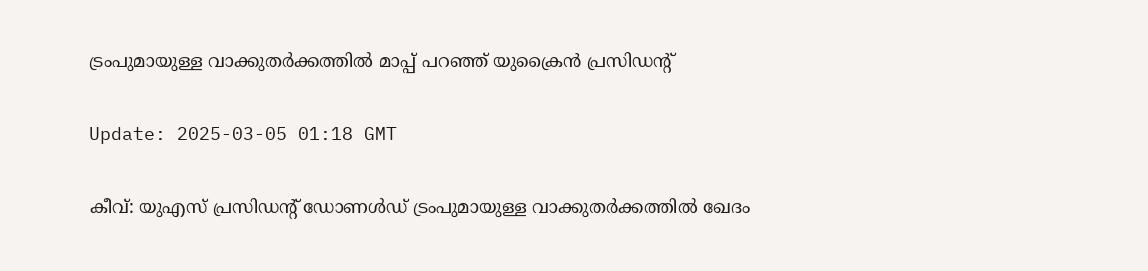ട്രംപുമായുള്ള വാക്കുതര്‍ക്കത്തില്‍ മാപ്പ് പറഞ്ഞ് യുക്രൈന്‍ പ്രസിഡന്റ്

Update: 2025-03-05 01:18 GMT

കീവ്: യുഎസ് പ്രസിഡന്റ് ഡോണള്‍ഡ് ട്രംപുമായുള്ള വാക്കുതര്‍ക്കത്തില്‍ ഖേദം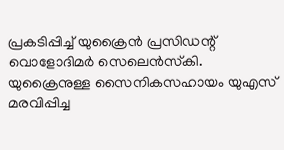പ്രകടിപ്പിച്ച് യുക്രൈന്‍ പ്രസിഡന്റ് വൊളോദിമര്‍ സെലെന്‍സ്‌കി. യുക്രൈനുള്ള സൈനികസഹായം യുഎസ് മരവിപ്പിച്ച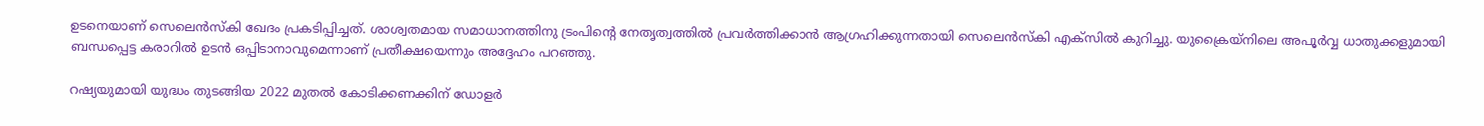ഉടനെയാണ് സെലെന്‍സ്‌കി ഖേദം പ്രകടിപ്പിച്ചത്. ശാശ്വതമായ സമാധാനത്തിനു ട്രംപിന്റെ നേതൃത്വത്തില്‍ പ്രവര്‍ത്തിക്കാന്‍ ആഗ്രഹിക്കുന്നതായി സെലെന്‍സ്‌കി എക്‌സില്‍ കുറിച്ചു. യുക്രൈയ്‌നിലെ അപൂര്‍വ്വ ധാതുക്കളുമായി ബന്ധപ്പെട്ട കരാറില്‍ ഉടന്‍ ഒപ്പിടാനാവുമെന്നാണ് പ്രതീക്ഷയെന്നും അദ്ദേഹം പറഞ്ഞു.

റഷ്യയുമായി യുദ്ധം തുടങ്ങിയ 2022 മുതല്‍ കോടിക്കണക്കിന് ഡോളര്‍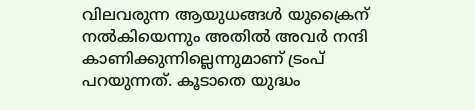വിലവരുന്ന ആയുധങ്ങള്‍ യുക്രൈന് നല്‍കിയെന്നും അതില്‍ അവര്‍ നന്ദി കാണിക്കുന്നില്ലെന്നുമാണ് ട്രംപ് പറയുന്നത്. കൂടാതെ യുദ്ധം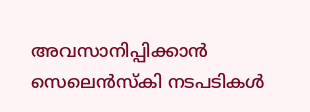അവസാനിപ്പിക്കാന്‍ സെലെന്‍സ്‌കി നടപടികള്‍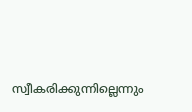സ്വീകരിക്കുന്നില്ലെന്നും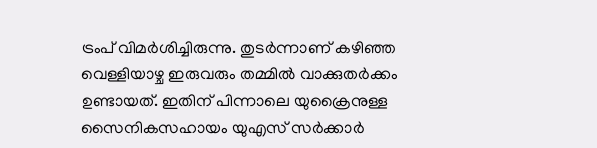ട്രംപ് വിമര്‍ശിച്ചിരുന്നു. തുടര്‍ന്നാണ് കഴിഞ്ഞ വെള്ളിയാഴ്ച ഇരുവരും തമ്മില്‍ വാക്കുതര്‍ക്കം ഉണ്ടായത്. ഇതിന് പിന്നാലെ യുക്രൈനുള്ള സൈനികസഹായം യുഎസ് സര്‍ക്കാര്‍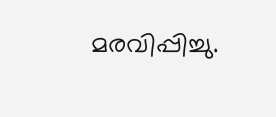മരവിപ്പിച്ചു.